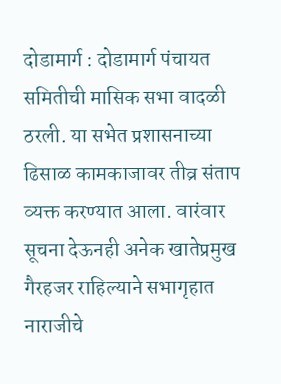दोडामार्ग : दोडामार्ग पंचायत समितीची मासिक सभा वादळी ठरली. या सभेत प्रशासनाच्या ढिसाळ कामकाजावर तीव्र संताप व्यक्त करण्यात आला. वारंवार सूचना देऊनही अनेक खातेप्रमुख गैरहजर राहिल्याने सभागृहात नाराजीचे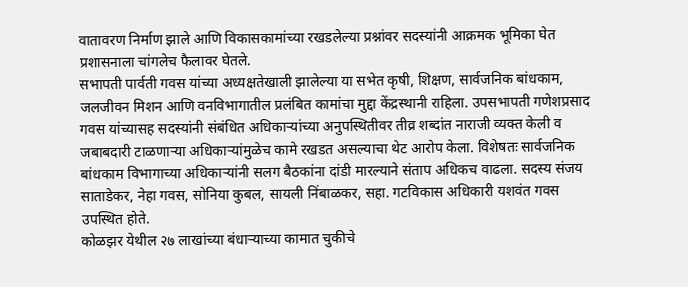वातावरण निर्माण झाले आणि विकासकामांच्या रखडलेल्या प्रश्नांवर सदस्यांनी आक्रमक भूमिका घेत प्रशासनाला चांगलेच फैलावर घेतले.
सभापती पार्वती गवस यांच्या अध्यक्षतेखाली झालेल्या या सभेत कृषी, शिक्षण, सार्वजनिक बांधकाम, जलजीवन मिशन आणि वनविभागातील प्रलंबित कामांचा मुद्दा केंद्रस्थानी राहिला. उपसभापती गणेशप्रसाद गवस यांच्यासह सदस्यांनी संबंधित अधिकाऱ्यांच्या अनुपस्थितीवर तीव्र शब्दांत नाराजी व्यक्त केली व जबाबदारी टाळणाऱ्या अधिकाऱ्यांमुळेच कामे रखडत असल्याचा थेट आरोप केला. विशेषतः सार्वजनिक बांधकाम विभागाच्या अधिकाऱ्यांनी सलग बैठकांना दांडी मारल्याने संताप अधिकच वाढला. सदस्य संजय साताडेकर, नेहा गवस, सोनिया कुबल, सायली निंबाळकर, सहा. गटविकास अधिकारी यशवंत गवस उपस्थित होते.
कोळझर येथील २७ लाखांच्या बंधाऱ्याच्या कामात चुकीचे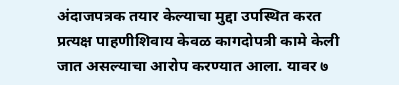अंदाजपत्रक तयार केल्याचा मुद्दा उपस्थित करत प्रत्यक्ष पाहणीशिवाय केवळ कागदोपत्री कामे केली जात असल्याचा आरोप करण्यात आला. यावर ७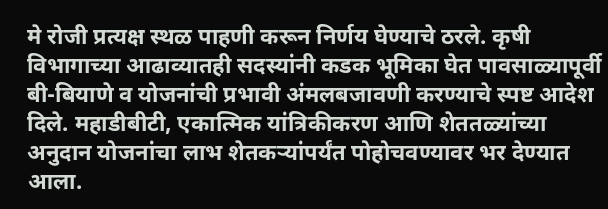मे रोजी प्रत्यक्ष स्थळ पाहणी करून निर्णय घेण्याचे ठरले. कृषी विभागाच्या आढाव्यातही सदस्यांनी कडक भूमिका घेत पावसाळ्यापूर्वी बी-बियाणे व योजनांची प्रभावी अंमलबजावणी करण्याचे स्पष्ट आदेश दिले. महाडीबीटी, एकात्मिक यांत्रिकीकरण आणि शेततळ्यांच्या अनुदान योजनांचा लाभ शेतकऱ्यांपर्यंत पोहोचवण्यावर भर देण्यात आला.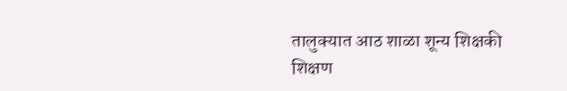तालुक्यात आठ शाळा शून्य शिक्षकी
शिक्षण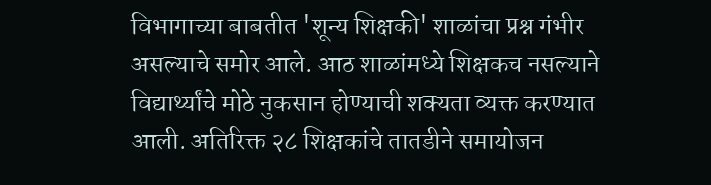विभागाच्या बाबतीत 'शून्य शिक्षकी' शाळांचा प्रश्न गंभीर असल्याचे समोर आले. आठ शाळांमध्ये शिक्षकच नसल्याने विद्यार्थ्यांचे मोठे नुकसान होण्याची शक्यता व्यक्त करण्यात आली. अतिरिक्त २८ शिक्षकांचे तातडीने समायोजन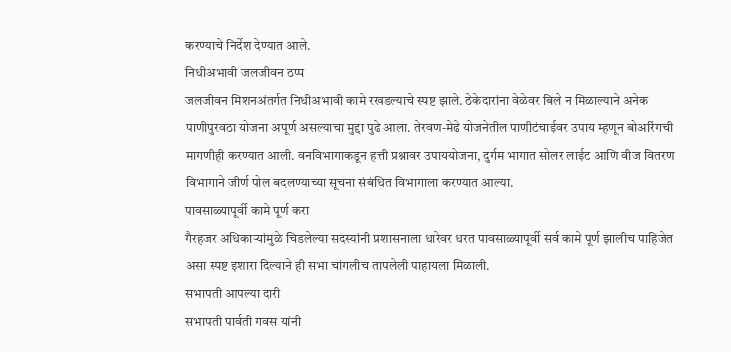करण्याचे निर्देश देण्यात आले.
निधीअभावी जलजीवन ठप्प
जलजीवन मिशनअंतर्गत निधीअभावी कामे रखडल्याचे स्पष्ट झाले. ठेकेदारांना वेळेवर बिले न मिळाल्याने अनेक पाणीपुरवठा योजना अपूर्ण असल्याचा मुद्दा पुढे आला. तेरवण-मेढे योजनेतील पाणीटंचाईवर उपाय म्हणून बोअरिंगची मागणीही करण्यात आली. वनविभागाकडून हत्ती प्रश्नावर उपाययोजना, दुर्गम भागात सोलर लाईट आणि वीज वितरण विभागाने जीर्ण पोल बदलण्याच्या सूचना संबंधित विभागाला करण्यात आल्या.
पावसाळ्यापूर्वी कामे पूर्ण करा
गैरहजर अधिकाऱ्यांमुळे चिडलेल्या सदस्यांनी प्रशासनाला धारेवर धरत पावसाळ्यापूर्वी सर्व कामे पूर्ण झालीच पाहिजेत असा स्पष्ट इशारा दिल्याने ही सभा चांगलीच तापलेली पाहायला मिळाली.
सभापती आपल्या दारी
सभापती पार्वती गवस यांनी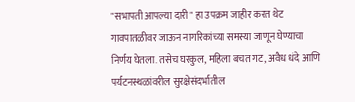"सभापती आपल्या दारी" हा उपक्रम जाहीर करत थेट गावपातळीवर जाऊन नागरिकांच्या समस्या जाणून घेण्याचा निर्णय घेतला. तसेच घरकुल, महिला बचत गट, अवैध धंदे आणि पर्यटनस्थळांवरील सुरक्षेसंदर्भातील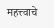महत्त्वाचे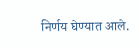निर्णय घेण्यात आले.